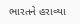ભારતને હરાવ્યા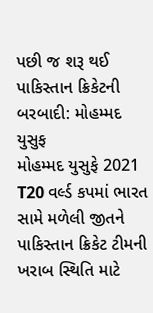પછી જ શરૂ થઈ પાકિસ્તાન ક્રિકેટની બરબાદી: મોહમ્મદ યુસુફ
મોહમ્મદ યુસુફે 2021 T20 વર્લ્ડ કપમાં ભારત સામે મળેલી જીતને પાકિસ્તાન ક્રિકેટ ટીમની ખરાબ સ્થિતિ માટે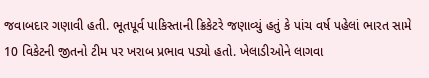જવાબદાર ગણાવી હતી. ભૂતપૂર્વ પાકિસ્તાની ક્રિકેટરે જણાવ્યું હતું કે પાંચ વર્ષ પહેલાં ભારત સામે 10 વિકેટની જીતનો ટીમ પર ખરાબ પ્રભાવ પડ્યો હતો. ખેલાડીઓને લાગવા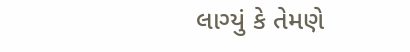લાગ્યું કે તેમણે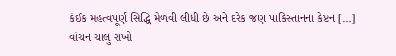કંઈક મહત્વપૂર્ણ સિદ્ધિ મેળવી લીધી છે અને દરેક જણ પાકિસ્તાનના કેપ્ટન […]
વાંચન ચાલુ રાખો